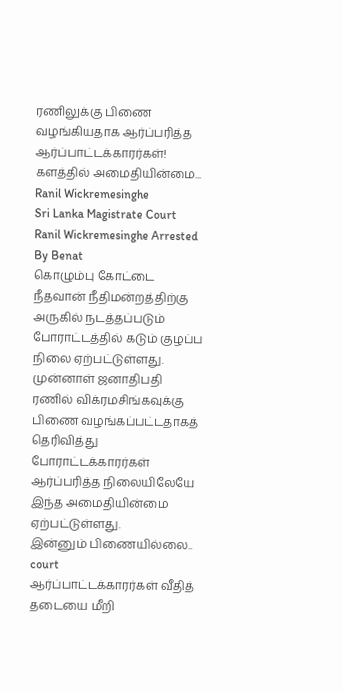ரணிலுக்கு பிணை வழங்கியதாக ஆர்ப்பரித்த ஆர்ப்பாட்டக்காரர்கள்! களத்தில் அமைதியின்மை...
Ranil Wickremesinghe
Sri Lanka Magistrate Court
Ranil Wickremesinghe Arrested
By Benat
கொழும்பு கோட்டை நீதவான் நீதிமன்றத்திற்கு அருகில் நடத்தப்படும் போராட்டத்தில் கடும் குழப்ப நிலை ஏற்பட்டுள்ளது.
முன்னாள் ஜனாதிபதி ரணில் விக்ரமசிங்கவுக்கு பிணை வழங்கப்பட்டதாகத் தெரிவித்து போராட்டக்காரர்கள் ஆர்ப்பரித்த நிலையிலேயே இந்த அமைதியின்மை ஏற்பட்டுள்ளது.
இன்னும் பிணையில்லை.. court
ஆர்ப்பாட்டக்காரர்கள் வீதித் தடையை மீறி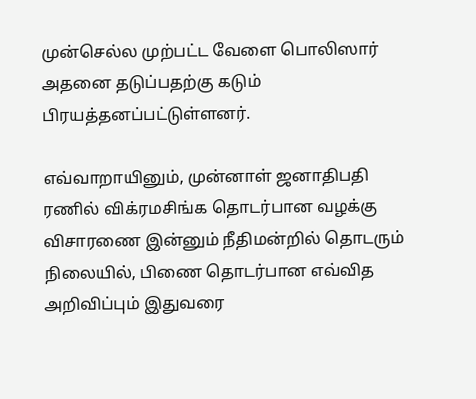முன்செல்ல முற்பட்ட வேளை பொலிஸார் அதனை தடுப்பதற்கு கடும் பிரயத்தனப்பட்டுள்ளனர்.

எவ்வாறாயினும், முன்னாள் ஜனாதிபதி ரணில் விக்ரமசிங்க தொடர்பான வழக்கு விசாரணை இன்னும் நீதிமன்றில் தொடரும் நிலையில், பிணை தொடர்பான எவ்வித அறிவிப்பும் இதுவரை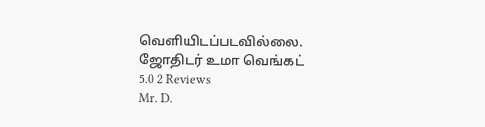வெளியிடப்படவில்லை.
ஜோதிடர் உமா வெங்கட்
5.0 2 Reviews
Mr. D.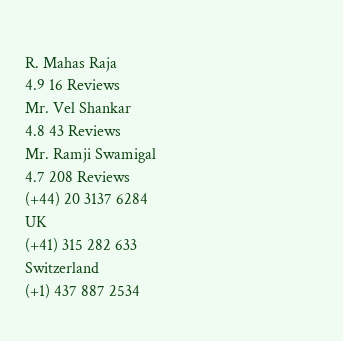R. Mahas Raja
4.9 16 Reviews
Mr. Vel Shankar
4.8 43 Reviews
Mr. Ramji Swamigal
4.7 208 Reviews
(+44) 20 3137 6284
UK
(+41) 315 282 633
Switzerland
(+1) 437 887 2534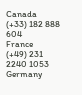Canada
(+33) 182 888 604
France
(+49) 231 2240 1053
Germany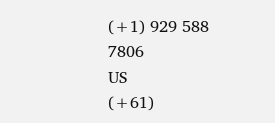(+1) 929 588 7806
US
(+61)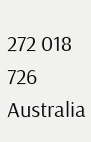272 018 726
Australia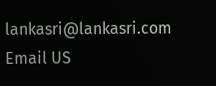lankasri@lankasri.com
Email US